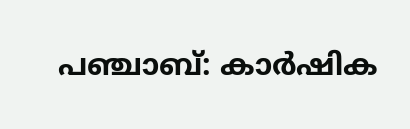പഞ്ചാബ്: കാർഷിക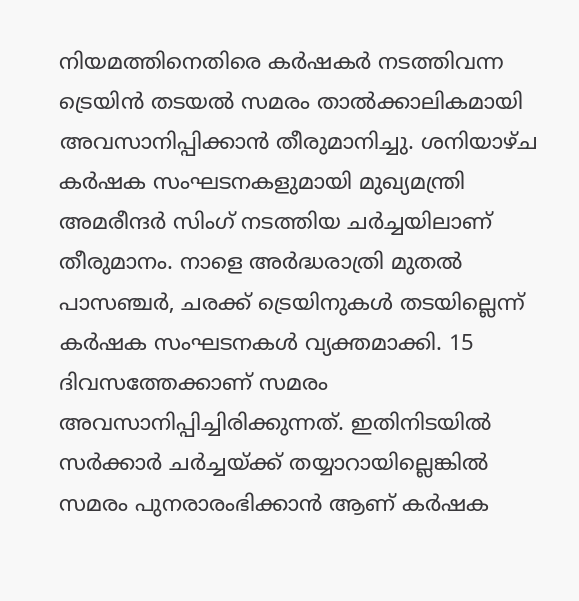നിയമത്തിനെതിരെ കർഷകർ നടത്തിവന്ന ട്രെയിൻ തടയൽ സമരം താൽക്കാലികമായി അവസാനിപ്പിക്കാൻ തീരുമാനിച്ചു. ശനിയാഴ്ച കർഷക സംഘടനകളുമായി മുഖ്യമന്ത്രി അമരീന്ദർ സിംഗ് നടത്തിയ ചർച്ചയിലാണ് തീരുമാനം. നാളെ അർദ്ധരാത്രി മുതൽ പാസഞ്ചർ, ചരക്ക് ട്രെയിനുകൾ തടയില്ലെന്ന് കർഷക സംഘടനകൾ വ്യക്തമാക്കി. 15 ദിവസത്തേക്കാണ് സമരം അവസാനിപ്പിച്ചിരിക്കുന്നത്. ഇതിനിടയിൽ സർക്കാർ ചർച്ചയ്ക്ക് തയ്യാറായില്ലെങ്കിൽ സമരം പുനരാരംഭിക്കാൻ ആണ് കർഷക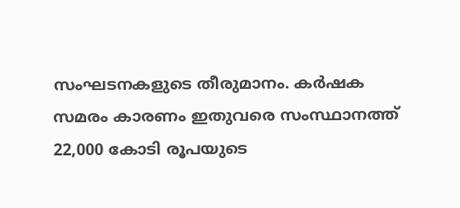സംഘടനകളുടെ തീരുമാനം. കർഷക സമരം കാരണം ഇതുവരെ സംസ്ഥാനത്ത് 22,000 കോടി രൂപയുടെ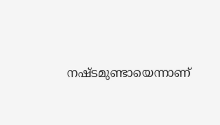നഷ്ടമുണ്ടായെന്നാണ്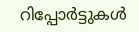റിപ്പോർട്ടുകൾ